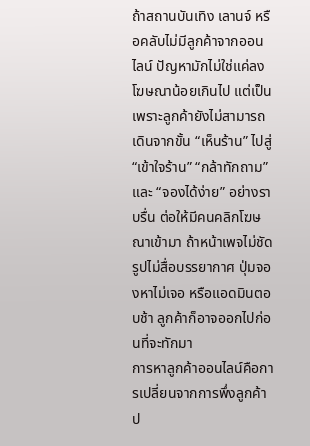ถ้าสถานบันเทิง เลานจ์ หรือคลับไม่มีลูกค้าจากออนไลน์ ปัญหามักไม่ใช่แค่ลงโฆษณาน้อยเกินไป แต่เป็นเพราะลูกค้ายังไม่สามารถเดินจากขั้น “เห็นร้าน” ไปสู่ “เข้าใจร้าน” “กล้าทักถาม” และ “จองได้ง่าย” อย่างราบรื่น ต่อให้มีคนคลิกโฆษณาเข้ามา ถ้าหน้าเพจไม่ชัด รูปไม่สื่อบรรยากาศ ปุ่มจองหาไม่เจอ หรือแอดมินตอบช้า ลูกค้าก็อาจออกไปก่อนที่จะทักมา
การหาลูกค้าออนไลน์คือการเปลี่ยนจากการพึ่งลูกค้าป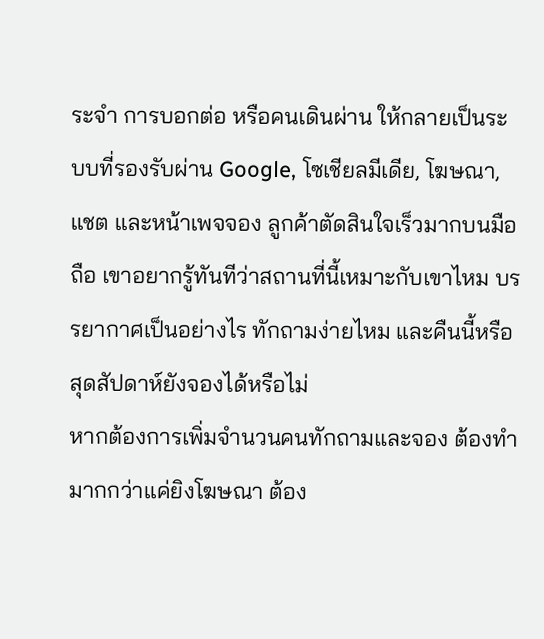ระจำ การบอกต่อ หรือคนเดินผ่าน ให้กลายเป็นระบบที่รองรับผ่าน Google, โซเชียลมีเดีย, โฆษณา, แชต และหน้าเพจจอง ลูกค้าตัดสินใจเร็วมากบนมือถือ เขาอยากรู้ทันทีว่าสถานที่นี้เหมาะกับเขาไหม บรรยากาศเป็นอย่างไร ทักถามง่ายไหม และคืนนี้หรือสุดสัปดาห์ยังจองได้หรือไม่
หากต้องการเพิ่มจำนวนคนทักถามและจอง ต้องทำมากกว่าแค่ยิงโฆษณา ต้อง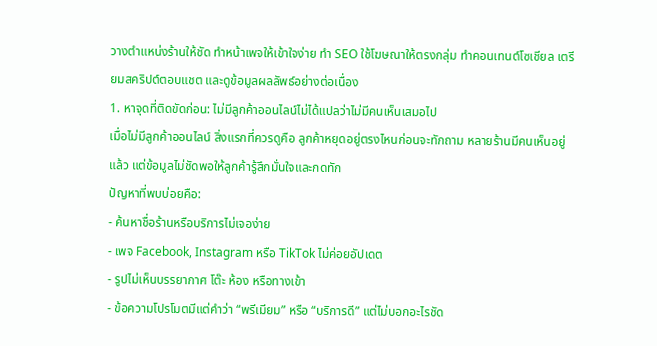วางตำแหน่งร้านให้ชัด ทำหน้าเพจให้เข้าใจง่าย ทำ SEO ใช้โฆษณาให้ตรงกลุ่ม ทำคอนเทนต์โซเชียล เตรียมสคริปต์ตอบแชต และดูข้อมูลผลลัพธ์อย่างต่อเนื่อง
1. หาจุดที่ติดขัดก่อน: ไม่มีลูกค้าออนไลน์ไม่ได้แปลว่าไม่มีคนเห็นเสมอไป
เมื่อไม่มีลูกค้าออนไลน์ สิ่งแรกที่ควรดูคือ ลูกค้าหยุดอยู่ตรงไหนก่อนจะทักถาม หลายร้านมีคนเห็นอยู่แล้ว แต่ข้อมูลไม่ชัดพอให้ลูกค้ารู้สึกมั่นใจและกดทัก
ปัญหาที่พบบ่อยคือ:
- ค้นหาชื่อร้านหรือบริการไม่เจอง่าย
- เพจ Facebook, Instagram หรือ TikTok ไม่ค่อยอัปเดต
- รูปไม่เห็นบรรยากาศ โต๊ะ ห้อง หรือทางเข้า
- ข้อความโปรโมตมีแต่คำว่า “พรีเมียม” หรือ “บริการดี” แต่ไม่บอกอะไรชัด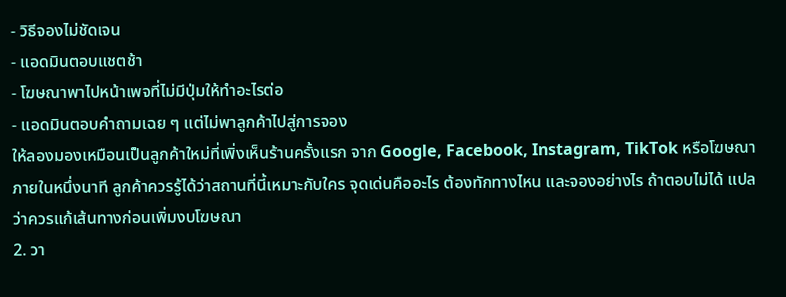- วิธีจองไม่ชัดเจน
- แอดมินตอบแชตช้า
- โฆษณาพาไปหน้าเพจที่ไม่มีปุ่มให้ทำอะไรต่อ
- แอดมินตอบคำถามเฉย ๆ แต่ไม่พาลูกค้าไปสู่การจอง
ให้ลองมองเหมือนเป็นลูกค้าใหม่ที่เพิ่งเห็นร้านครั้งแรก จาก Google, Facebook, Instagram, TikTok หรือโฆษณา ภายในหนึ่งนาที ลูกค้าควรรู้ได้ว่าสถานที่นี้เหมาะกับใคร จุดเด่นคืออะไร ต้องทักทางไหน และจองอย่างไร ถ้าตอบไม่ได้ แปลว่าควรแก้เส้นทางก่อนเพิ่มงบโฆษณา
2. วา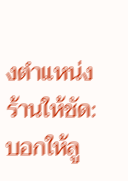งตำแหน่งร้านให้ชัด: บอกให้ลู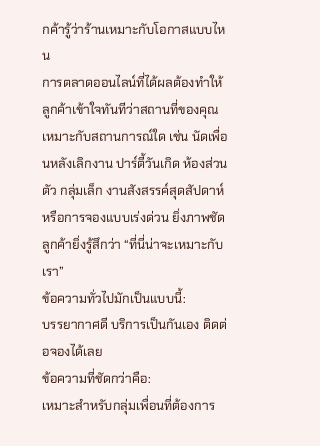กค้ารู้ว่าร้านเหมาะกับโอกาสแบบไหน
การตลาดออนไลน์ที่ได้ผลต้องทำให้ลูกค้าเข้าใจทันทีว่าสถานที่ของคุณเหมาะกับสถานการณ์ใด เช่น นัดเพื่อนหลังเลิกงาน ปาร์ตี้วันเกิด ห้องส่วนตัว กลุ่มเล็ก งานสังสรรค์สุดสัปดาห์ หรือการจองแบบเร่งด่วน ยิ่งภาพชัด ลูกค้ายิ่งรู้สึกว่า “ที่นี่น่าจะเหมาะกับเรา”
ข้อความทั่วไปมักเป็นแบบนี้:
บรรยากาศดี บริการเป็นกันเอง ติดต่อจองได้เลย
ข้อความที่ชัดกว่าคือ:
เหมาะสำหรับกลุ่มเพื่อนที่ต้องการ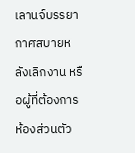เลานจ์บรรยากาศสบายหลังเลิกงาน หรือผู้ที่ต้องการห้องส่วนตัว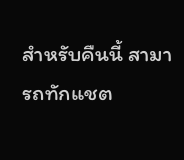สำหรับคืนนี้ สามารถทักแชต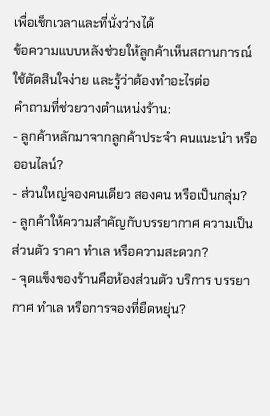เพื่อเช็กเวลาและที่นั่งว่างได้
ข้อความแบบหลังช่วยให้ลูกค้าเห็นสถานการณ์ ใช้ตัดสินใจง่าย และรู้ว่าต้องทำอะไรต่อ
คำถามที่ช่วยวางตำแหน่งร้าน:
- ลูกค้าหลักมาจากลูกค้าประจำ คนแนะนำ หรือออนไลน์?
- ส่วนใหญ่จองคนเดียว สองคน หรือเป็นกลุ่ม?
- ลูกค้าให้ความสำคัญกับบรรยากาศ ความเป็นส่วนตัว ราคา ทำเล หรือความสะดวก?
- จุดแข็งของร้านคือห้องส่วนตัว บริการ บรรยากาศ ทำเล หรือการจองที่ยืดหยุ่น?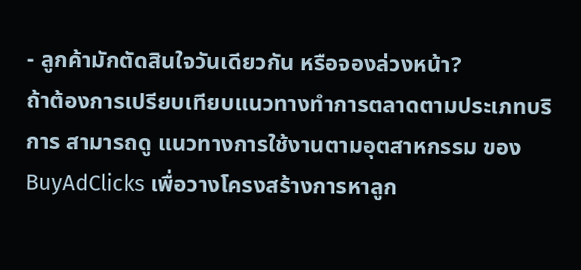- ลูกค้ามักตัดสินใจวันเดียวกัน หรือจองล่วงหน้า?
ถ้าต้องการเปรียบเทียบแนวทางทำการตลาดตามประเภทบริการ สามารถดู แนวทางการใช้งานตามอุตสาหกรรม ของ BuyAdClicks เพื่อวางโครงสร้างการหาลูก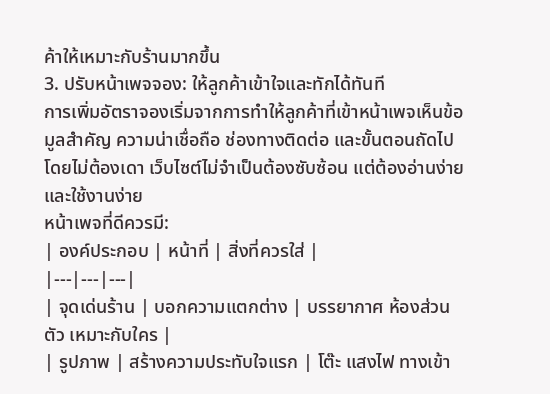ค้าให้เหมาะกับร้านมากขึ้น
3. ปรับหน้าเพจจอง: ให้ลูกค้าเข้าใจและทักได้ทันที
การเพิ่มอัตราจองเริ่มจากการทำให้ลูกค้าที่เข้าหน้าเพจเห็นข้อมูลสำคัญ ความน่าเชื่อถือ ช่องทางติดต่อ และขั้นตอนถัดไปโดยไม่ต้องเดา เว็บไซต์ไม่จำเป็นต้องซับซ้อน แต่ต้องอ่านง่ายและใช้งานง่าย
หน้าเพจที่ดีควรมี:
| องค์ประกอบ | หน้าที่ | สิ่งที่ควรใส่ |
|---|---|---|
| จุดเด่นร้าน | บอกความแตกต่าง | บรรยากาศ ห้องส่วนตัว เหมาะกับใคร |
| รูปภาพ | สร้างความประทับใจแรก | โต๊ะ แสงไฟ ทางเข้า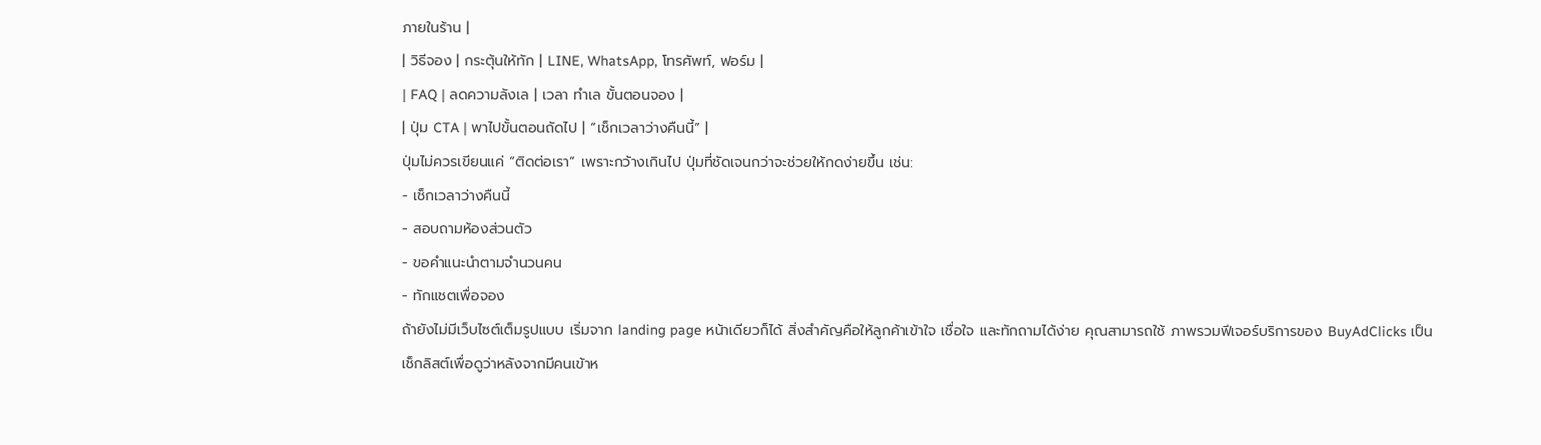ภายในร้าน |
| วิธีจอง | กระตุ้นให้ทัก | LINE, WhatsApp, โทรศัพท์, ฟอร์ม |
| FAQ | ลดความลังเล | เวลา ทำเล ขั้นตอนจอง |
| ปุ่ม CTA | พาไปขั้นตอนถัดไป | “เช็กเวลาว่างคืนนี้” |
ปุ่มไม่ควรเขียนแค่ “ติดต่อเรา” เพราะกว้างเกินไป ปุ่มที่ชัดเจนกว่าจะช่วยให้กดง่ายขึ้น เช่น:
- เช็กเวลาว่างคืนนี้
- สอบถามห้องส่วนตัว
- ขอคำแนะนำตามจำนวนคน
- ทักแชตเพื่อจอง
ถ้ายังไม่มีเว็บไซต์เต็มรูปแบบ เริ่มจาก landing page หน้าเดียวก็ได้ สิ่งสำคัญคือให้ลูกค้าเข้าใจ เชื่อใจ และทักถามได้ง่าย คุณสามารถใช้ ภาพรวมฟีเจอร์บริการของ BuyAdClicks เป็นเช็กลิสต์เพื่อดูว่าหลังจากมีคนเข้าห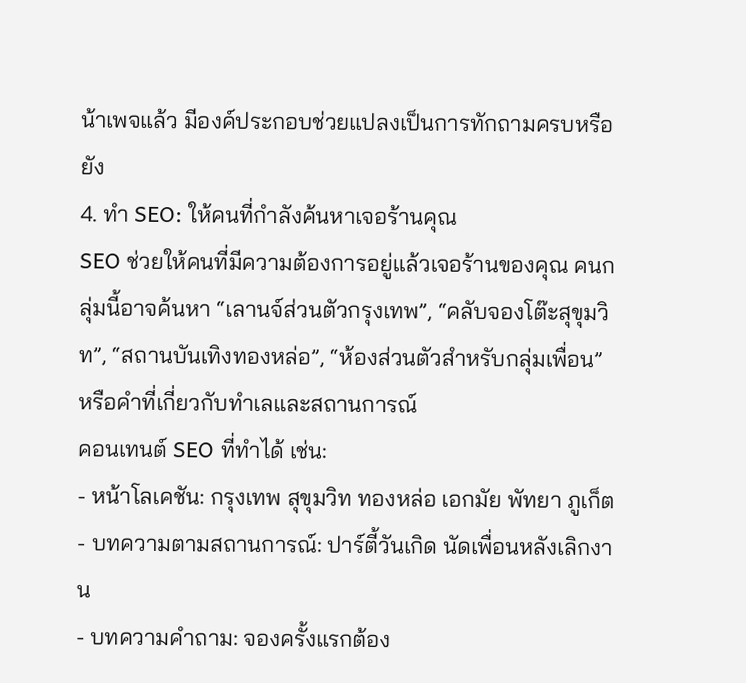น้าเพจแล้ว มีองค์ประกอบช่วยแปลงเป็นการทักถามครบหรือยัง
4. ทำ SEO: ให้คนที่กำลังค้นหาเจอร้านคุณ
SEO ช่วยให้คนที่มีความต้องการอยู่แล้วเจอร้านของคุณ คนกลุ่มนี้อาจค้นหา “เลานจ์ส่วนตัวกรุงเทพ”, “คลับจองโต๊ะสุขุมวิท”, “สถานบันเทิงทองหล่อ”, “ห้องส่วนตัวสำหรับกลุ่มเพื่อน” หรือคำที่เกี่ยวกับทำเลและสถานการณ์
คอนเทนต์ SEO ที่ทำได้ เช่น:
- หน้าโลเคชัน: กรุงเทพ สุขุมวิท ทองหล่อ เอกมัย พัทยา ภูเก็ต
- บทความตามสถานการณ์: ปาร์ตี้วันเกิด นัดเพื่อนหลังเลิกงาน
- บทความคำถาม: จองครั้งแรกต้อง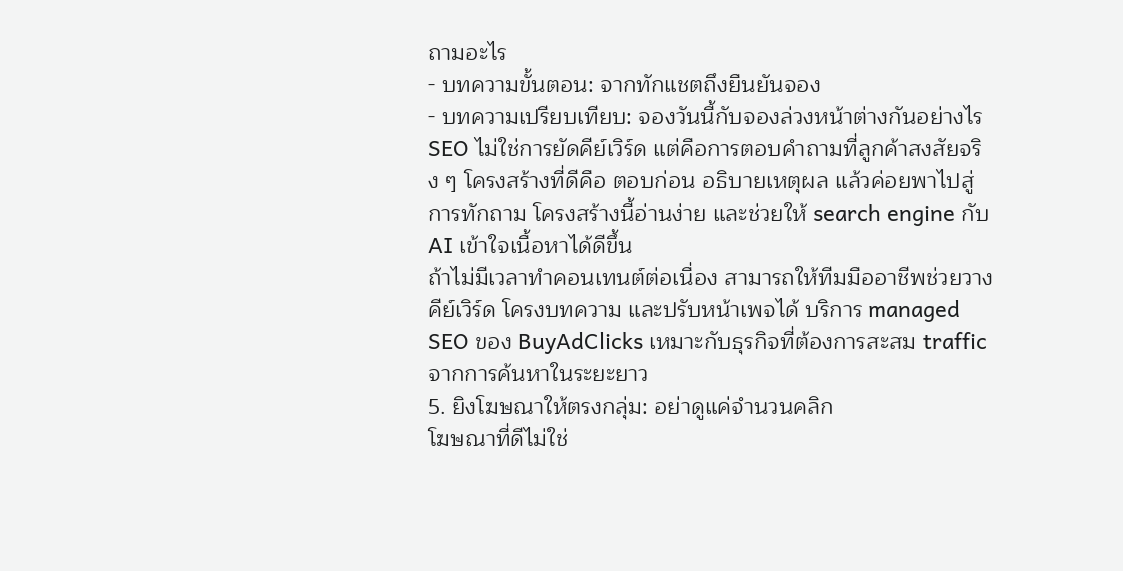ถามอะไร
- บทความขั้นตอน: จากทักแชตถึงยืนยันจอง
- บทความเปรียบเทียบ: จองวันนี้กับจองล่วงหน้าต่างกันอย่างไร
SEO ไม่ใช่การยัดคีย์เวิร์ด แต่คือการตอบคำถามที่ลูกค้าสงสัยจริง ๆ โครงสร้างที่ดีคือ ตอบก่อน อธิบายเหตุผล แล้วค่อยพาไปสู่การทักถาม โครงสร้างนี้อ่านง่าย และช่วยให้ search engine กับ AI เข้าใจเนื้อหาได้ดีขึ้น
ถ้าไม่มีเวลาทำคอนเทนต์ต่อเนื่อง สามารถให้ทีมมืออาชีพช่วยวางคีย์เวิร์ด โครงบทความ และปรับหน้าเพจได้ บริการ managed SEO ของ BuyAdClicks เหมาะกับธุรกิจที่ต้องการสะสม traffic จากการค้นหาในระยะยาว
5. ยิงโฆษณาให้ตรงกลุ่ม: อย่าดูแค่จำนวนคลิก
โฆษณาที่ดีไม่ใช่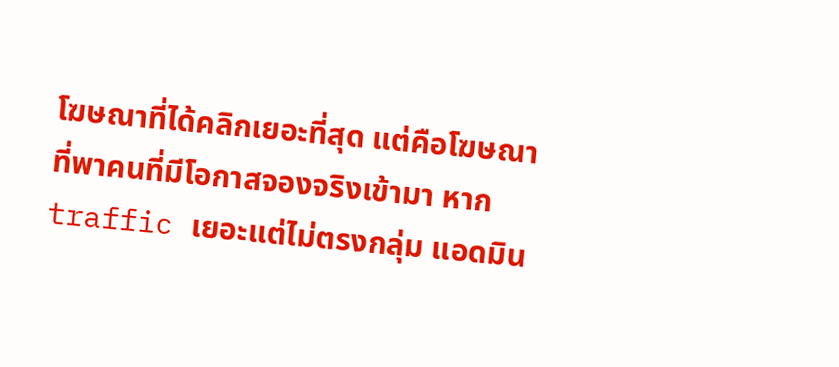โฆษณาที่ได้คลิกเยอะที่สุด แต่คือโฆษณาที่พาคนที่มีโอกาสจองจริงเข้ามา หาก traffic เยอะแต่ไม่ตรงกลุ่ม แอดมิน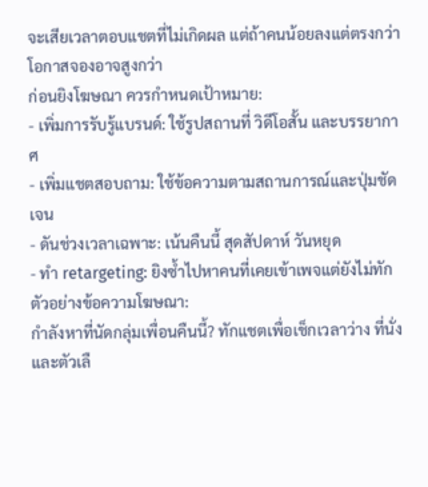จะเสียเวลาตอบแชตที่ไม่เกิดผล แต่ถ้าคนน้อยลงแต่ตรงกว่า โอกาสจองอาจสูงกว่า
ก่อนยิงโฆษณา ควรกำหนดเป้าหมาย:
- เพิ่มการรับรู้แบรนด์: ใช้รูปสถานที่ วิดีโอสั้น และบรรยากาศ
- เพิ่มแชตสอบถาม: ใช้ข้อความตามสถานการณ์และปุ่มชัดเจน
- ดันช่วงเวลาเฉพาะ: เน้นคืนนี้ สุดสัปดาห์ วันหยุด
- ทำ retargeting: ยิงซ้ำไปหาคนที่เคยเข้าเพจแต่ยังไม่ทัก
ตัวอย่างข้อความโฆษณา:
กำลังหาที่นัดกลุ่มเพื่อนคืนนี้? ทักแชตเพื่อเช็กเวลาว่าง ที่นั่ง และตัวเลื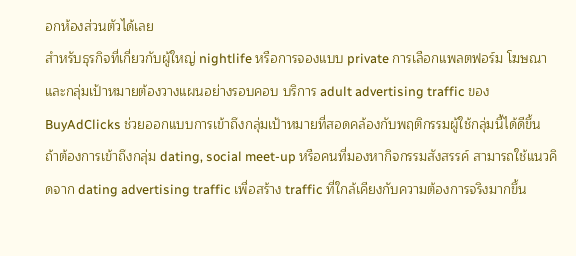อกห้องส่วนตัวได้เลย
สำหรับธุรกิจที่เกี่ยวกับผู้ใหญ่ nightlife หรือการจองแบบ private การเลือกแพลตฟอร์ม โฆษณา และกลุ่มเป้าหมายต้องวางแผนอย่างรอบคอบ บริการ adult advertising traffic ของ BuyAdClicks ช่วยออกแบบการเข้าถึงกลุ่มเป้าหมายที่สอดคล้องกับพฤติกรรมผู้ใช้กลุ่มนี้ได้ดีขึ้น
ถ้าต้องการเข้าถึงกลุ่ม dating, social meet-up หรือคนที่มองหากิจกรรมสังสรรค์ สามารถใช้แนวคิดจาก dating advertising traffic เพื่อสร้าง traffic ที่ใกล้เคียงกับความต้องการจริงมากขึ้น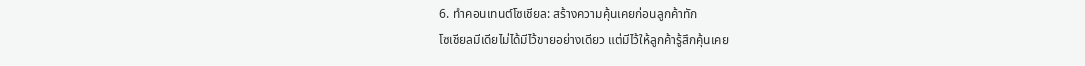6. ทำคอนเทนต์โซเชียล: สร้างความคุ้นเคยก่อนลูกค้าทัก
โซเชียลมีเดียไม่ได้มีไว้ขายอย่างเดียว แต่มีไว้ให้ลูกค้ารู้สึกคุ้นเคย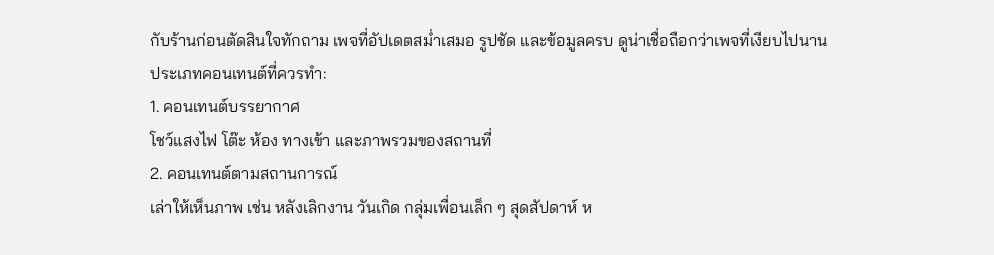กับร้านก่อนตัดสินใจทักถาม เพจที่อัปเดตสม่ำเสมอ รูปชัด และข้อมูลครบ ดูน่าเชื่อถือกว่าเพจที่เงียบไปนาน
ประเภทคอนเทนต์ที่ควรทำ:
1. คอนเทนต์บรรยากาศ
โชว์แสงไฟ โต๊ะ ห้อง ทางเข้า และภาพรวมของสถานที่
2. คอนเทนต์ตามสถานการณ์
เล่าให้เห็นภาพ เช่น หลังเลิกงาน วันเกิด กลุ่มเพื่อนเล็ก ๆ สุดสัปดาห์ ห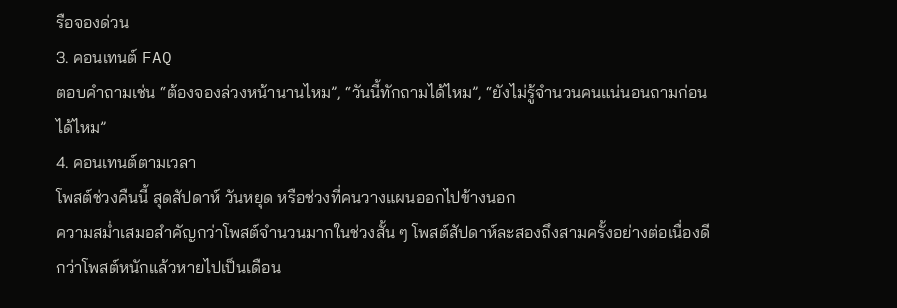รือจองด่วน
3. คอนเทนต์ FAQ
ตอบคำถามเช่น “ต้องจองล่วงหน้านานไหม”, “วันนี้ทักถามได้ไหม”, “ยังไม่รู้จำนวนคนแน่นอนถามก่อนได้ไหม”
4. คอนเทนต์ตามเวลา
โพสต์ช่วงคืนนี้ สุดสัปดาห์ วันหยุด หรือช่วงที่คนวางแผนออกไปข้างนอก
ความสม่ำเสมอสำคัญกว่าโพสต์จำนวนมากในช่วงสั้น ๆ โพสต์สัปดาห์ละสองถึงสามครั้งอย่างต่อเนื่องดีกว่าโพสต์หนักแล้วหายไปเป็นเดือน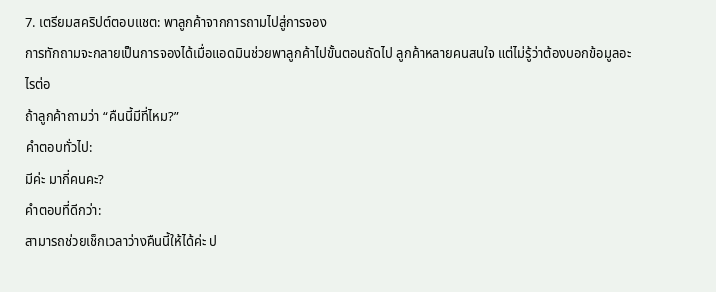7. เตรียมสคริปต์ตอบแชต: พาลูกค้าจากการถามไปสู่การจอง
การทักถามจะกลายเป็นการจองได้เมื่อแอดมินช่วยพาลูกค้าไปขั้นตอนถัดไป ลูกค้าหลายคนสนใจ แต่ไม่รู้ว่าต้องบอกข้อมูลอะไรต่อ
ถ้าลูกค้าถามว่า “คืนนี้มีที่ไหม?”
คำตอบทั่วไป:
มีค่ะ มากี่คนคะ?
คำตอบที่ดีกว่า:
สามารถช่วยเช็กเวลาว่างคืนนี้ให้ได้ค่ะ ป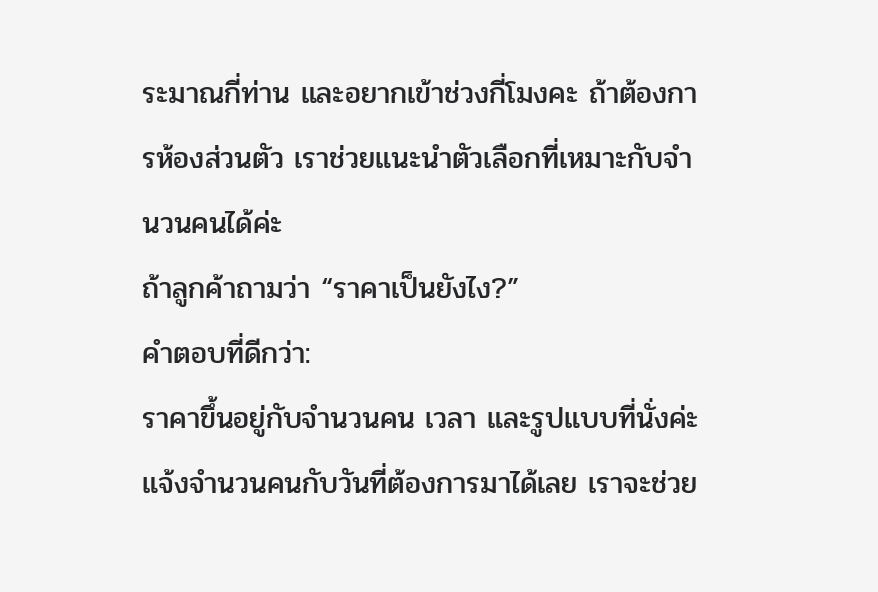ระมาณกี่ท่าน และอยากเข้าช่วงกี่โมงคะ ถ้าต้องการห้องส่วนตัว เราช่วยแนะนำตัวเลือกที่เหมาะกับจำนวนคนได้ค่ะ
ถ้าลูกค้าถามว่า “ราคาเป็นยังไง?”
คำตอบที่ดีกว่า:
ราคาขึ้นอยู่กับจำนวนคน เวลา และรูปแบบที่นั่งค่ะ แจ้งจำนวนคนกับวันที่ต้องการมาได้เลย เราจะช่วย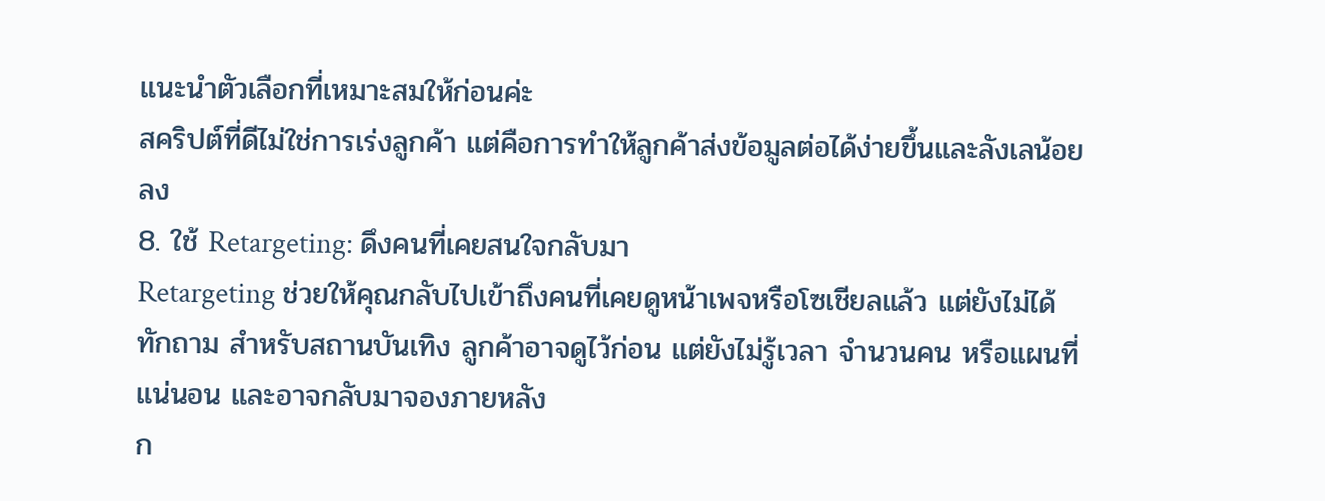แนะนำตัวเลือกที่เหมาะสมให้ก่อนค่ะ
สคริปต์ที่ดีไม่ใช่การเร่งลูกค้า แต่คือการทำให้ลูกค้าส่งข้อมูลต่อได้ง่ายขึ้นและลังเลน้อยลง
8. ใช้ Retargeting: ดึงคนที่เคยสนใจกลับมา
Retargeting ช่วยให้คุณกลับไปเข้าถึงคนที่เคยดูหน้าเพจหรือโซเชียลแล้ว แต่ยังไม่ได้ทักถาม สำหรับสถานบันเทิง ลูกค้าอาจดูไว้ก่อน แต่ยังไม่รู้เวลา จำนวนคน หรือแผนที่แน่นอน และอาจกลับมาจองภายหลัง
ก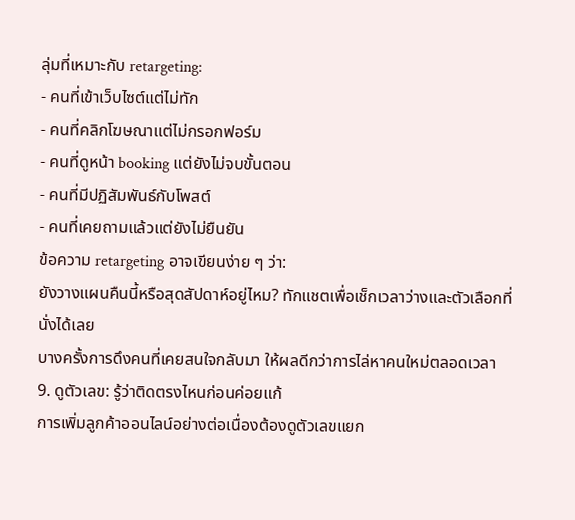ลุ่มที่เหมาะกับ retargeting:
- คนที่เข้าเว็บไซต์แต่ไม่ทัก
- คนที่คลิกโฆษณาแต่ไม่กรอกฟอร์ม
- คนที่ดูหน้า booking แต่ยังไม่จบขั้นตอน
- คนที่มีปฏิสัมพันธ์กับโพสต์
- คนที่เคยถามแล้วแต่ยังไม่ยืนยัน
ข้อความ retargeting อาจเขียนง่าย ๆ ว่า:
ยังวางแผนคืนนี้หรือสุดสัปดาห์อยู่ไหม? ทักแชตเพื่อเช็กเวลาว่างและตัวเลือกที่นั่งได้เลย
บางครั้งการดึงคนที่เคยสนใจกลับมา ให้ผลดีกว่าการไล่หาคนใหม่ตลอดเวลา
9. ดูตัวเลข: รู้ว่าติดตรงไหนก่อนค่อยแก้
การเพิ่มลูกค้าออนไลน์อย่างต่อเนื่องต้องดูตัวเลขแยก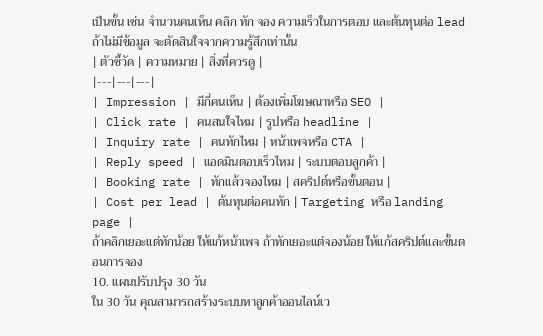เป็นขั้น เช่น จำนวนคนเห็น คลิก ทัก จอง ความเร็วในการตอบ และต้นทุนต่อ lead ถ้าไม่มีข้อมูล จะตัดสินใจจากความรู้สึกเท่านั้น
| ตัวชี้วัด | ความหมาย | สิ่งที่ควรดู |
|---|---|---|
| Impression | มีกี่คนเห็น | ต้องเพิ่มโฆษณาหรือ SEO |
| Click rate | คนสนใจไหม | รูปหรือ headline |
| Inquiry rate | คนทักไหม | หน้าเพจหรือ CTA |
| Reply speed | แอดมินตอบเร็วไหม | ระบบตอบลูกค้า |
| Booking rate | ทักแล้วจองไหม | สคริปต์หรือขั้นตอน |
| Cost per lead | ต้นทุนต่อคนทัก | Targeting หรือ landing page |
ถ้าคลิกเยอะแต่ทักน้อย ให้แก้หน้าเพจ ถ้าทักเยอะแต่จองน้อย ให้แก้สคริปต์และขั้นตอนการจอง
10. แผนปรับปรุง 30 วัน
ใน 30 วัน คุณสามารถสร้างระบบหาลูกค้าออนไลน์เว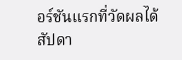อร์ชันแรกที่วัดผลได้
สัปดา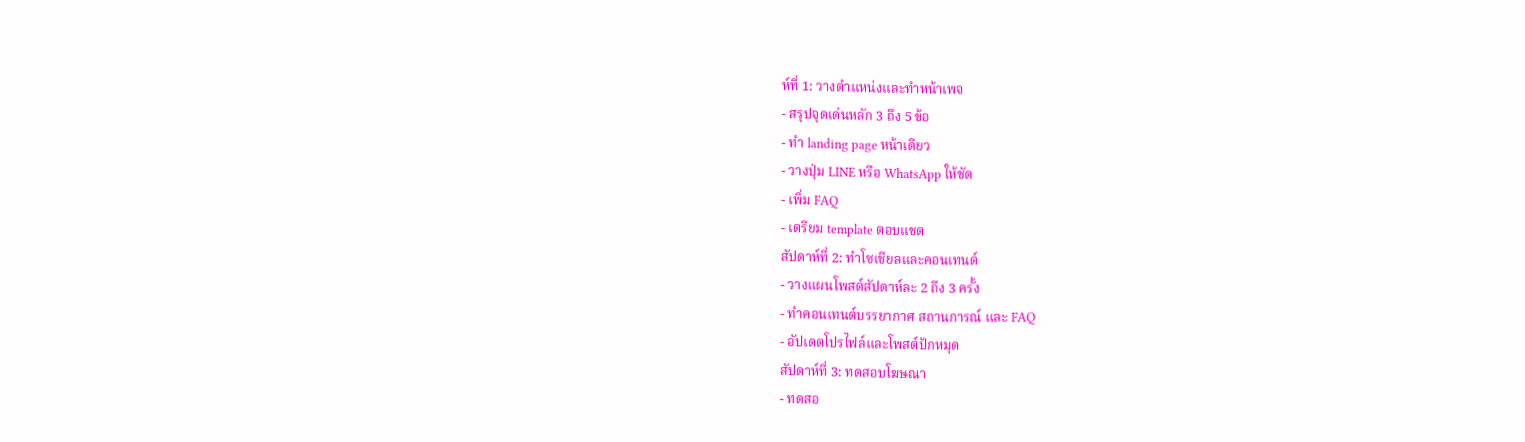ห์ที่ 1: วางตำแหน่งและทำหน้าเพจ
- สรุปจุดเด่นหลัก 3 ถึง 5 ข้อ
- ทำ landing page หน้าเดียว
- วางปุ่ม LINE หรือ WhatsApp ให้ชัด
- เพิ่ม FAQ
- เตรียม template ตอบแชต
สัปดาห์ที่ 2: ทำโซเชียลและคอนเทนต์
- วางแผนโพสต์สัปดาห์ละ 2 ถึง 3 ครั้ง
- ทำคอนเทนต์บรรยากาศ สถานการณ์ และ FAQ
- อัปเดตโปรไฟล์และโพสต์ปักหมุด
สัปดาห์ที่ 3: ทดสอบโฆษณา
- ทดสอ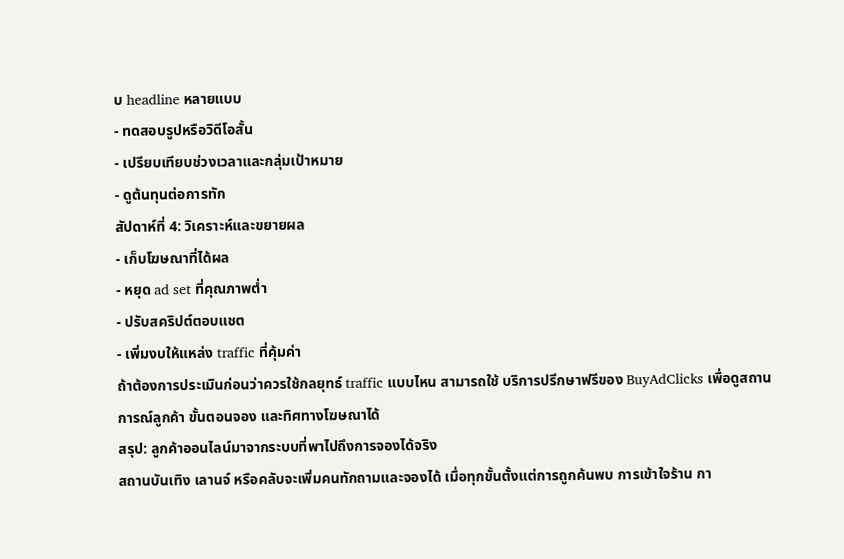บ headline หลายแบบ
- ทดสอบรูปหรือวิดีโอสั้น
- เปรียบเทียบช่วงเวลาและกลุ่มเป้าหมาย
- ดูต้นทุนต่อการทัก
สัปดาห์ที่ 4: วิเคราะห์และขยายผล
- เก็บโฆษณาที่ได้ผล
- หยุด ad set ที่คุณภาพต่ำ
- ปรับสคริปต์ตอบแชต
- เพิ่มงบให้แหล่ง traffic ที่คุ้มค่า
ถ้าต้องการประเมินก่อนว่าควรใช้กลยุทธ์ traffic แบบไหน สามารถใช้ บริการปรึกษาฟรีของ BuyAdClicks เพื่อดูสถานการณ์ลูกค้า ขั้นตอนจอง และทิศทางโฆษณาได้
สรุป: ลูกค้าออนไลน์มาจากระบบที่พาไปถึงการจองได้จริง
สถานบันเทิง เลานจ์ หรือคลับจะเพิ่มคนทักถามและจองได้ เมื่อทุกขั้นตั้งแต่การถูกค้นพบ การเข้าใจร้าน กา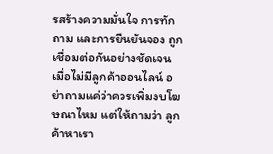รสร้างความมั่นใจ การทักถาม และการยืนยันจอง ถูกเชื่อมต่อกันอย่างชัดเจน
เมื่อไม่มีลูกค้าออนไลน์ อย่าถามแค่ว่าควรเพิ่มงบโฆษณาไหม แต่ให้ถามว่า ลูกค้าหาเรา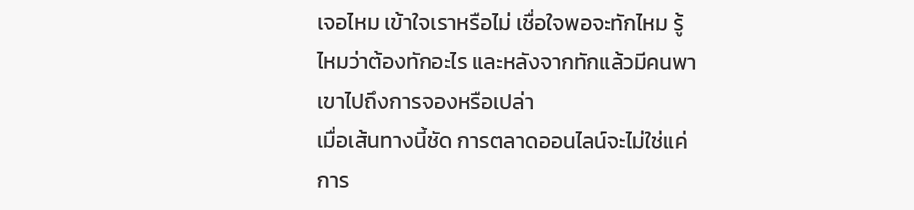เจอไหม เข้าใจเราหรือไม่ เชื่อใจพอจะทักไหม รู้ไหมว่าต้องทักอะไร และหลังจากทักแล้วมีคนพาเขาไปถึงการจองหรือเปล่า
เมื่อเส้นทางนี้ชัด การตลาดออนไลน์จะไม่ใช่แค่การ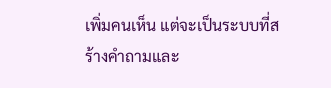เพิ่มคนเห็น แต่จะเป็นระบบที่สร้างคำถามและ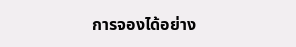การจองได้อย่าง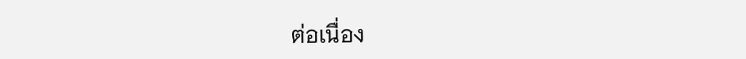ต่อเนื่อง